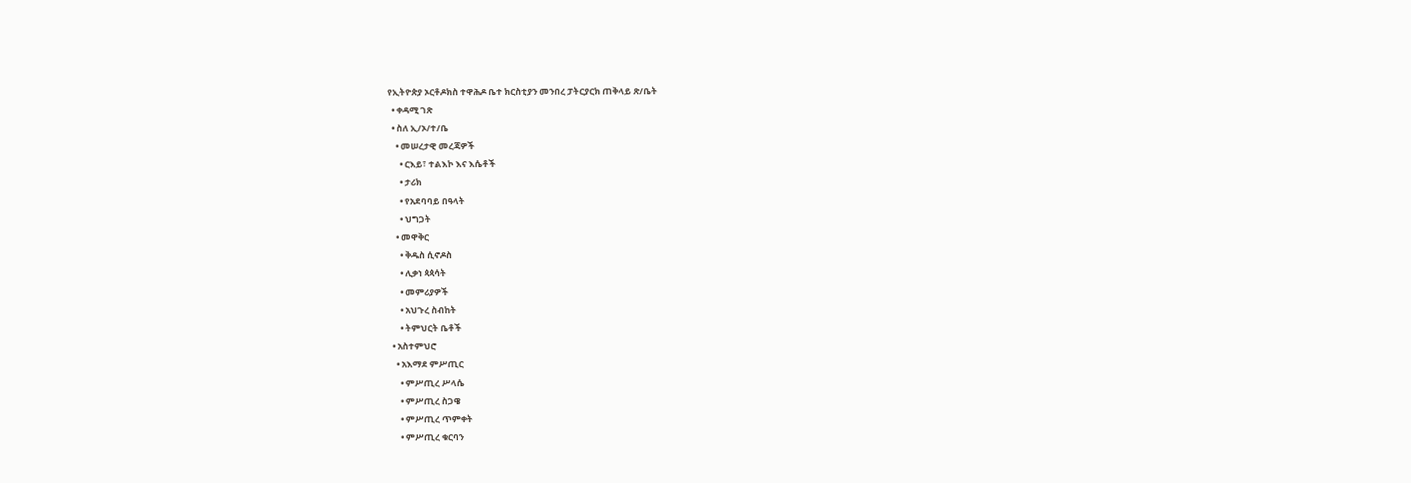የኢትዮጵያ ኦርቶዶክስ ተዋሕዶ ቤተ ክርስቲያን መንበረ ፓትርያርክ ጠቅላይ ጽ/ቤት
  • ቀዳሚ ገጽ
  • ስለ ኢ/ኦ/ተ/ቤ
    • መሠረታዊ መረጃዎች
      • ርእይ፣ ተልእኮ እና እሴቶች
      • ታሪክ
      • የአደባባይ በዓላት
      • ህግጋት
    • መዋቅር
      • ቅዱስ ሲኖዶስ
      • ሊቃነ ጳጳሳት
      • መምሪያዎች
      • አህጉረ ስብከት
      • ትምህርት ቤቶች
  • አስተምህሮ
    • አእማደ ምሥጢር
      • ምሥጢረ ሥላሴ
      • ምሥጢረ ስጋዌ
      • ምሥጢረ ጥምቀት
      • ምሥጢረ ቁርባን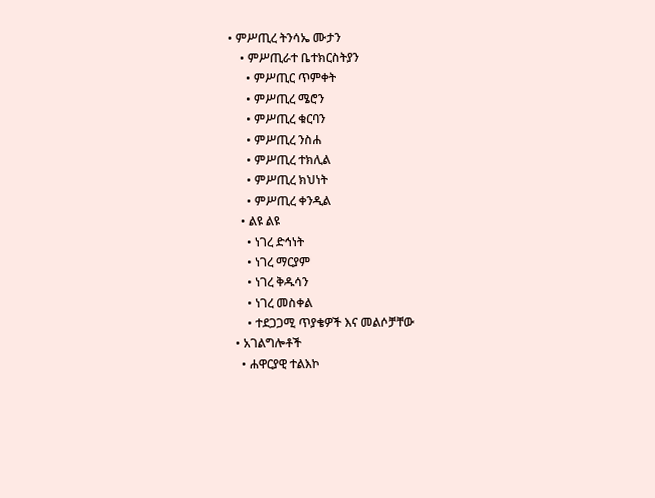• ምሥጢረ ትንሳኤ ሙታን
    • ምሥጢራተ ቤተክርስትያን
      • ምሥጢር ጥምቀት
      • ምሥጢረ ሜሮን
      • ምሥጢረ ቁርባን
      • ምሥጢረ ንስሐ
      • ምሥጢረ ተክሊል
      • ምሥጢረ ክህነት
      • ምሥጢረ ቀንዲል
    • ልዩ ልዩ
      • ነገረ ድኅነት
      • ነገረ ማርያም
      • ነገረ ቅዱሳን
      • ነገረ መስቀል
      • ተደጋጋሚ ጥያቄዎች እና መልሶቻቸው
  • አገልግሎቶች
    • ሐዋርያዊ ተልእኮ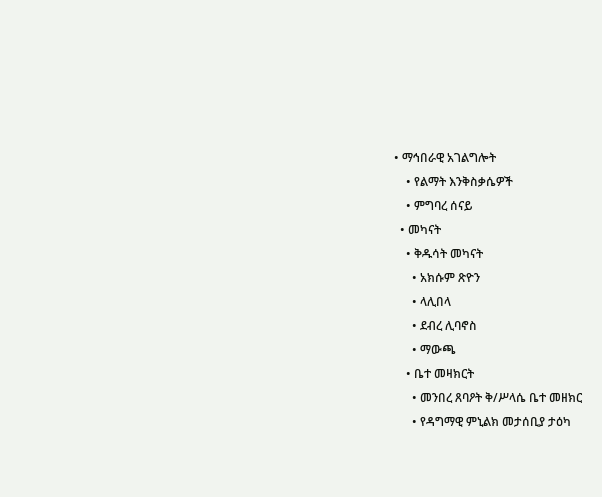• ማኅበራዊ አገልግሎት
    • የልማት እንቅስቃሴዎች
    • ምግባረ ሰናይ
  • መካናት
    • ቅዱሳት መካናት
      • አክሱም ጽዮን
      • ላሊበላ
      • ደብረ ሊባኖስ
      • ማውጫ
    • ቤተ መዛክርት
      • መንበረ ጸባዖት ቅ/ሥላሴ ቤተ መዘክር
      • የዳግማዊ ምኒልክ መታሰቢያ ታዕካ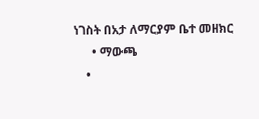ነገስት በአታ ለማርያም ቤተ መዘክር
      • ማውጫ
    •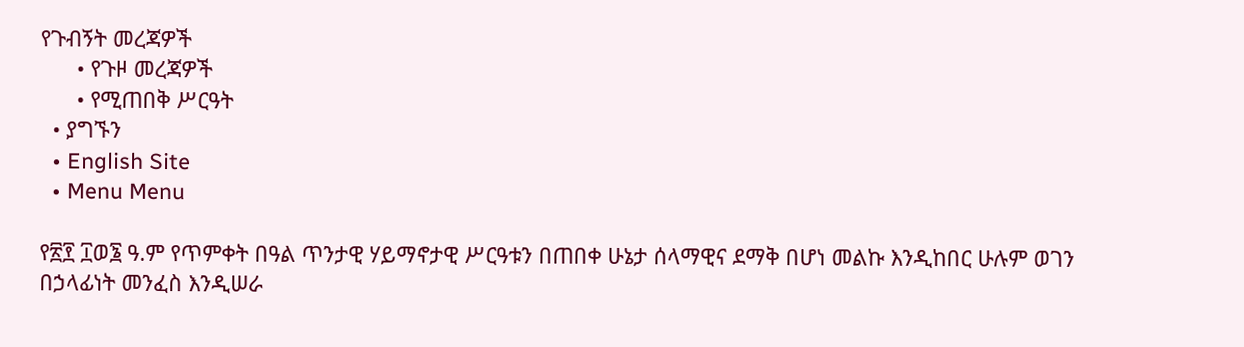የጉብኝት መረጃዎች
      • የጉዞ መረጃዎች
      • የሚጠበቅ ሥርዓት
  • ያግኙን
  • English Site
  • Menu Menu

የ፳፻ ፲ወ፮ ዓ.ም የጥምቀት በዓል ጥንታዊ ሃይማኖታዊ ሥርዓቱን በጠበቀ ሁኔታ ሰላማዊና ደማቅ በሆነ መልኩ እንዲከበር ሁሉም ወገን በኃላፊነት መንፈስ እንዲሠራ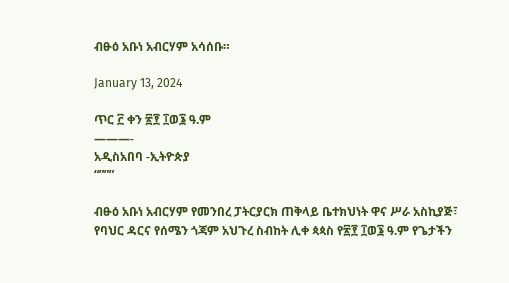ብፁዕ አቡነ አብርሃም አሳሰቡ።

January 13, 2024

ጥር ፫ ቀን ፳፻ ፲ወ፮ ዓ.ም
———-
አዲስአበባ -ኢትዮጵያ
“”””

ብፁዕ አቡነ አብርሃም የመንበረ ፓትርያርክ ጠቅላይ ቤተክህነት ዋና ሥራ አስኪያጅ፣ የባህር ዳርና የሰሜን ጎጃም አህጉረ ስብከት ሊቀ ጳጳስ የ፳፻ ፲ወ፮ ዓ.ም የጌታችን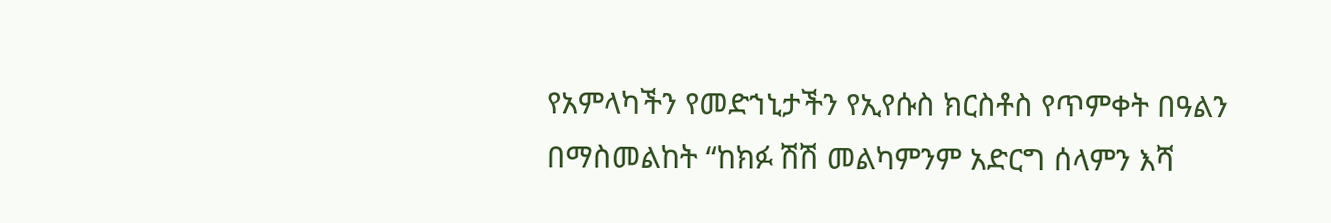የአምላካችን የመድኀኒታችን የኢየሱስ ክርስቶስ የጥምቀት በዓልን በማስመልከት “ከክፉ ሽሽ መልካምንም አድርግ ሰላምን እሻ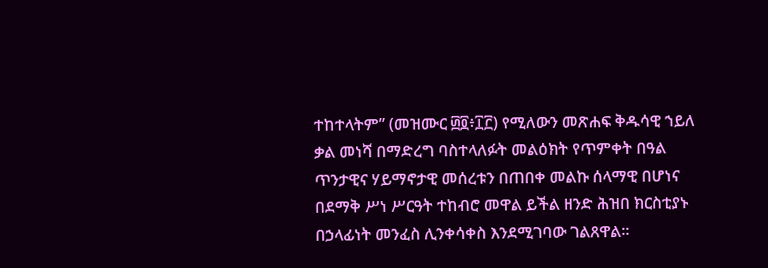ተከተላትም” (መዝሙር ፴፬፥፲፫) የሚለውን መጽሐፍ ቅዱሳዊ ኀይለ ቃል መነሻ በማድረግ ባስተላለፉት መልዕክት የጥምቀት በዓል ጥንታዊና ሃይማኖታዊ መሰረቱን በጠበቀ መልኩ ሰላማዊ በሆነና በደማቅ ሥነ ሥርዓት ተከብሮ መዋል ይችል ዘንድ ሕዝበ ክርስቲያኑ በኃላፊነት መንፈስ ሊንቀሳቀስ እንደሚገባው ገልጸዋል።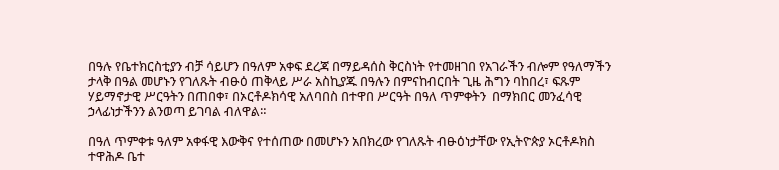በዓሉ የቤተክርስቲያን ብቻ ሳይሆን በዓለም አቀፍ ደረጃ በማይዳሰስ ቅርስነት የተመዘገበ የአገራችን ብሎም የዓለማችን ታላቅ በዓል መሆኑን የገለጹት ብፁዕ ጠቅላይ ሥራ አስኪያጁ በዓሉን በምናከብርበት ጊዜ ሕግን ባከበረ፣ ፍጹም ሃይማኖታዊ ሥርዓትን በጠበቀ፣ በኦርቶዶክሳዊ አለባበስ በተዋበ ሥርዓት በዓለ ጥምቀትን  በማክበር መንፈሳዊ ኃላፊነታችንን ልንወጣ ይገባል ብለዋል።

በዓለ ጥምቀቱ ዓለም አቀፋዊ እውቅና የተሰጠው በመሆኑን አበክረው የገለጹት ብፁዕነታቸው የኢትዮጵያ ኦርቶዶክስ ተዋሕዶ ቤተ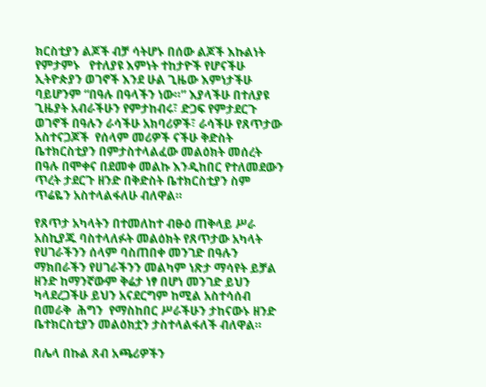ክርስቲያን ልጆች ብቻ ሳትሆኑ በሰው ልጆች እኩልነት የምታምኑ   የተለያዩ እምነት ተከታዮች የሆናችሁ ኢትዮጵያን ወገኖች እንደ ሁል ጊዜው እምነታችሁ ባይሆንም “በዓሉ በዓላችን ነው።” እያላችሁ በተለያዩ ጊዜያት አብራችሁን የምታከብሩ፣ ድጋፍ የምታደርጉ ወገኖች በዓሉን ራሳችሁ አክባሪዎች፣ ራሳችሁ የጸጥታው አስተናጋጆች  የሰላም መሪዎች ናችሁ ቅድስት ቤተክርስቲያን በምታስተላልፈው መልዕክት መሰረት በዓሉ በሞቀና በደመቀ መልኩ እንዲከበር የተለመደውን ጥረት ታደርጉ ዘንድ በቅድስት ቤተክርስቲያን ስም ጥሬዬን አስተላልፋለሁ ብለዋል።

የጸጥታ አካላትን በተመለከተ ብፁዕ ጠቅላይ ሥራ አስኪያጁ ባስተላለፉት መልዕክት የጸጥታው አካላት የሀገራችንን ሰላም ባስጠበቀ መንገድ በዓሉን ማክበራችን የሀገራችንን መልካም ነጽታ ማሳየት ይቻል ዘንድ ከማንኛውም ቅሬታ ነፃ በሆነ መንገድ ይህን ካላደረጋችሁ ይህን አናደርግም ከሚል አስተሳሰብ በመራቅ  ሕግን  የማስከበር ሥራችሁን ታከናውኑ ዘንድ  ቤተክርስቲያን መልዕክቷን ታስተላልፋለች ብለዋል።

በሌላ በኩል ጸብ አጫሪዎችን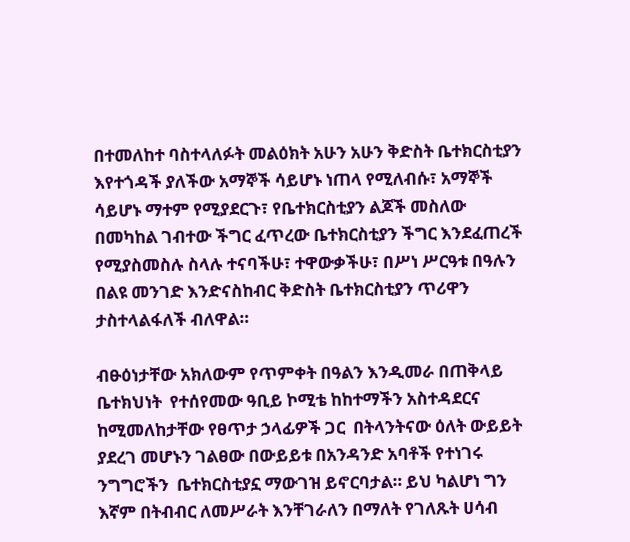በተመለከተ ባስተላለፉት መልዕክት አሁን አሁን ቅድስት ቤተክርስቲያን እየተጎዳች ያለችው አማኞች ሳይሆኑ ነጠላ የሚለብሱ፣ አማኞች ሳይሆኑ ማተም የሚያደርጉ፣ የቤተክርስቲያን ልጆች መስለው በመካከል ገብተው ችግር ፈጥረው ቤተክርስቲያን ችግር እንደፈጠረች የሚያስመስሉ ስላሉ ተናባችሁ፣ ተዋውቃችሁ፣ በሥነ ሥርዓቱ በዓሉን በልዩ መንገድ እንድናስከብር ቅድስት ቤተክርስቲያን ጥሪዋን ታስተላልፋለች ብለዋል።

ብፁዕነታቸው አክለውም የጥምቀት በዓልን እንዲመራ በጠቅላይ ቤተክህነት  የተሰየመው ዓቢይ ኮሚቴ ከከተማችን አስተዳደርና ከሚመለከታቸው የፀጥታ ኃላፊዎች ጋር  በትላንትናው ዕለት ውይይት ያደረገ መሆኑን ገልፀው በውይይቱ በአንዳንድ አባቶች የተነገሩ ንግግሮችን  ቤተክርስቲያኗ ማውገዝ ይኖርባታል። ይህ ካልሆነ ግን እኛም በትብብር ለመሥራት እንቸገራለን በማለት የገለጹት ሀሳብ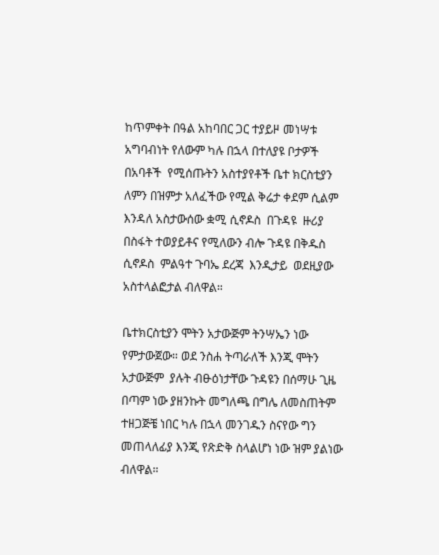ከጥምቀት በዓል አከባበር ጋር ተያይዞ መነሣቱ አግባብነት የለውም ካሉ በኋላ በተለያዩ ቦታዎች በአባቶች  የሚሰጡትን አስተያየቶች ቤተ ክርስቲያን ለምን በዝምታ አለፈችው የሚል ቅሬታ ቀደም ሲልም  እንዳለ አስታውሰው ቋሚ ሲኖዶስ  በጉዳዩ  ዙሪያ በስፋት ተወያይቶና የሚለውን ብሎ ጉዳዩ በቅዱስ ሲኖዶስ  ምልዓተ ጉባኤ ደረጃ  እንዲታይ  ወደዚያው አስተላልፎታል ብለዋል።

ቤተክርስቲያን ሞትን አታውጅም ትንሣኤን ነው የምታውጀው። ወደ ንስሐ ትጣራለች እንጂ ሞትን አታውጅም  ያሉት ብፁዕነታቸው ጉዳዩን በሰማሁ ጊዜ በጣም ነው ያዘንኩት መግለጫ በግሌ ለመስጠትም ተዘጋጅቼ ነበር ካሉ በኋላ መንገዱን ስናየው ግን መጠላለፊያ እንጂ የጽድቅ ስላልሆነ ነው ዝም ያልነው ብለዋል።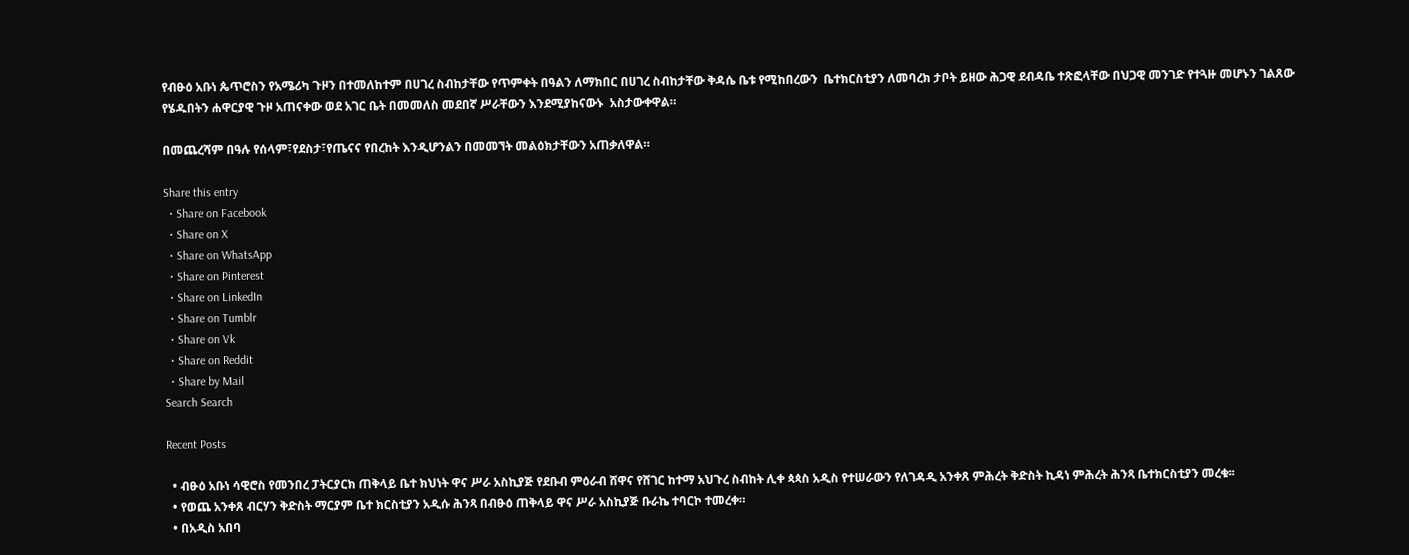የብፁዕ አቡነ ጴጥሮስን የአሜሪካ ጉዞን በተመለከተም በሀገረ ስብከታቸው የጥምቀት በዓልን ለማክበር በሀገረ ስብከታቸው ቅዳሴ ቤቱ የሚከበረውን  ቤተክርስቲያን ለመባረክ ታቦት ይዘው ሕጋዊ ደብዳቤ ተጽፎላቸው በህጋዊ መንገድ የተጓዙ መሆኑን ገልጸው የሄዱበትን ሐዋርያዊ ጉዞ አጠናቀው ወደ አገር ቤት በመመለስ መደበኛ ሥራቸውን እንደሚያከናውኑ  አስታውቀዋል።

በመጨረሻም በዓሉ የሰላም፣የደስታ፣የጤናና የበረከት እንዲሆንልን በመመኘት መልዕክታቸውን አጠቃለዋል።

Share this entry
  • Share on Facebook
  • Share on X
  • Share on WhatsApp
  • Share on Pinterest
  • Share on LinkedIn
  • Share on Tumblr
  • Share on Vk
  • Share on Reddit
  • Share by Mail
Search Search

Recent Posts

  • ብፁዕ አቡነ ሳዊሮስ የመንበረ ፓትርያርክ ጠቅላይ ቤተ ክህነት ዋና ሥራ አስኪያጅ የደቡብ ምዕራብ ሸዋና የሸገር ከተማ አህጉረ ስብከት ሊቀ ጳጳስ አዲስ የተሠራውን የለገዳዲ አንቀጸ ምሕረት ቅድስት ኪዳነ ምሕረት ሕንጻ ቤተክርስቲያን መረቁ፡፡
  • የወጨ አንቀጸ ብርሃን ቅድስት ማርያም ቤተ ክርስቲያን አዲሱ ሕንጻ በብፁዕ ጠቅላይ ዋና ሥራ አስኪያጅ ቡራኬ ተባርኮ ተመረቀ።
  • በአዲስ አበባ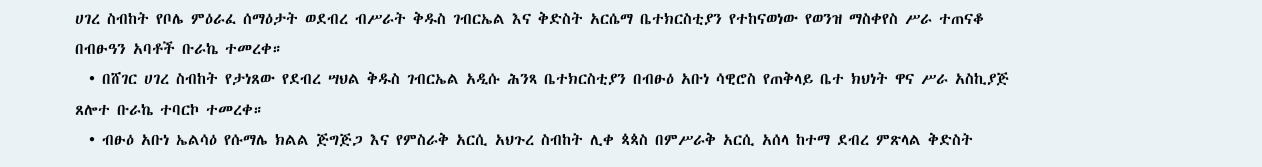ሀገረ ስብከት የቦሌ ምዕራፈ ሰማዕታት ወደብረ ብሥራት ቅዱስ ገብርኤል እና ቅድስት አርሴማ ቤተክርስቲያን የተከናወነው የወንዝ ማስቀየስ ሥራ ተጠናቆ በብፁዓን አባቶች ቡራኬ ተመረቀ።
  • በሸገር ሀገረ ስብከት የታነጸው የደብረ ሣህል ቅዱስ ገብርኤል አዲሱ ሕንጻ ቤተክርስቲያን በብፁዕ አቡነ ሳዊሮስ የጠቅላይ ቤተ ክህነት ዋና ሥራ አስኪያጅ ጸሎተ ቡራኬ ተባርኮ ተመረቀ።
  • ብፁዕ አቡነ ኤልሳዕ የሱማሌ ክልል ጅግጅጋ እና የምስራቅ አርሲ አህጉረ ስብከት ሊቀ ጳጳስ በምሥራቅ አርሲ አሰላ ከተማ ደብረ ምጽላል ቅድስት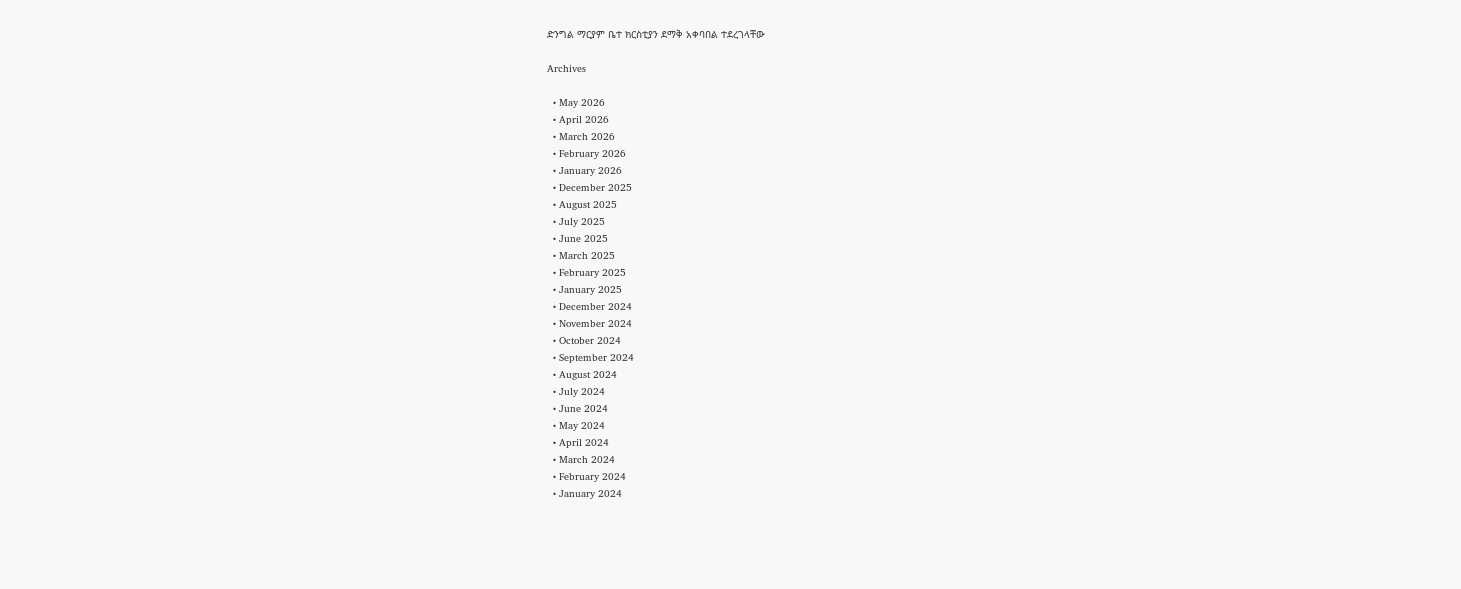ድንግል ማርያም ቤተ ክርስቲያን ደማቅ አቀባበል ተደረገላቸው

Archives

  • May 2026
  • April 2026
  • March 2026
  • February 2026
  • January 2026
  • December 2025
  • August 2025
  • July 2025
  • June 2025
  • March 2025
  • February 2025
  • January 2025
  • December 2024
  • November 2024
  • October 2024
  • September 2024
  • August 2024
  • July 2024
  • June 2024
  • May 2024
  • April 2024
  • March 2024
  • February 2024
  • January 2024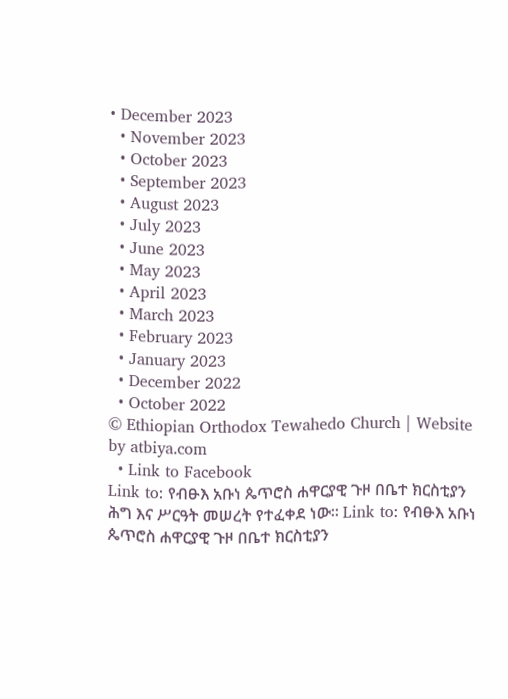• December 2023
  • November 2023
  • October 2023
  • September 2023
  • August 2023
  • July 2023
  • June 2023
  • May 2023
  • April 2023
  • March 2023
  • February 2023
  • January 2023
  • December 2022
  • October 2022
© Ethiopian Orthodox Tewahedo Church | Website by atbiya.com
  • Link to Facebook
Link to: የብፁእ አቡነ ጴጥሮስ ሐዋርያዊ ጉዞ በቤተ ክርስቲያን ሕግ እና ሥርዓት መሠረት የተፈቀደ ነው። Link to: የብፁእ አቡነ ጴጥሮስ ሐዋርያዊ ጉዞ በቤተ ክርስቲያን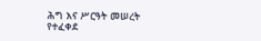ሕግ እና ሥርዓት መሠረት የተፈቀደ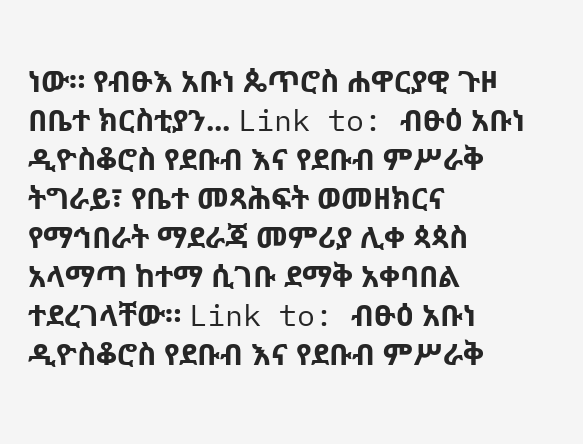ነው። የብፁእ አቡነ ጴጥሮስ ሐዋርያዊ ጉዞ በቤተ ክርስቲያን... Link to: ብፁዕ አቡነ ዲዮስቆሮስ የደቡብ እና የደቡብ ምሥራቅ ትግራይ፣ የቤተ መጻሕፍት ወመዘክርና የማኅበራት ማደራጃ መምሪያ ሊቀ ጳጳስ አላማጣ ከተማ ሲገቡ ደማቅ አቀባበል ተደረገላቸው። Link to: ብፁዕ አቡነ ዲዮስቆሮስ የደቡብ እና የደቡብ ምሥራቅ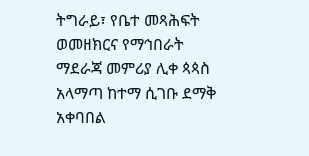ትግራይ፣ የቤተ መጻሕፍት ወመዘክርና የማኅበራት ማደራጃ መምሪያ ሊቀ ጳጳስ አላማጣ ከተማ ሲገቡ ደማቅ አቀባበል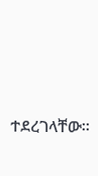ተደረገላቸው።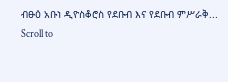ብፁዕ አቡነ ዲዮስቆሮስ የደቡብ እና የደቡብ ምሥራቅ...
Scroll to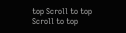top Scroll to top Scroll to top